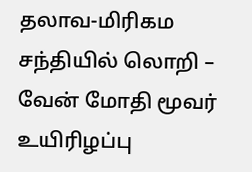தலாவ-மிரிகம சந்தியில் லொறி – வேன் மோதி மூவர் உயிரிழப்பு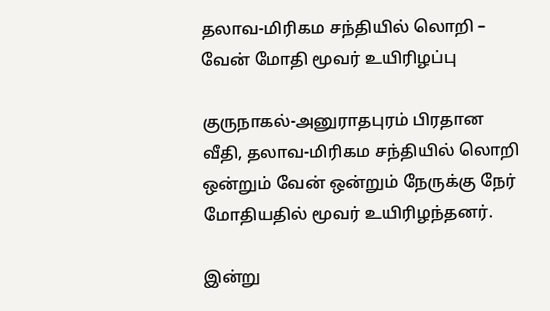தலாவ-மிரிகம சந்தியில் லொறி – வேன் மோதி மூவர் உயிரிழப்பு

குருநாகல்-அனுராதபுரம் பிரதான வீதி, தலாவ-மிரிகம சந்தியில் லொறி ஒன்றும் வேன் ஒன்றும் நேருக்கு நேர் மோதியதில் மூவர் உயிரிழந்தனர்.

இன்று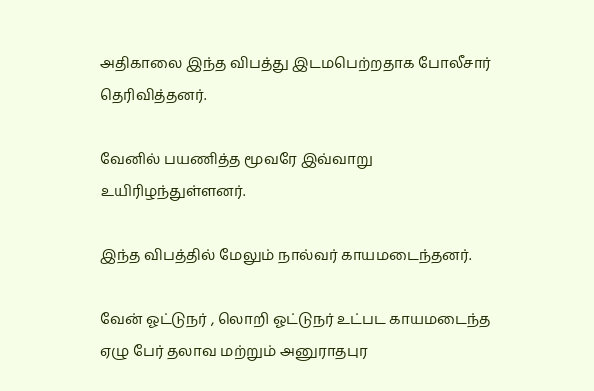அதிகாலை இந்த விபத்து இடமபெற்றதாக போலீசார் தெரிவித்தனர்.

வேனில் பயணித்த மூவரே இவ்வாறு உயிரிழந்துள்ளனர்.

இந்த விபத்தில் மேலும் நால்வர் காயமடைந்தனர்.

வேன் ஓட்டுநர் , லொறி ஓட்டுநர் உட்பட காயமடைந்த ஏழு பேர் தலாவ மற்றும் அனுராதபுர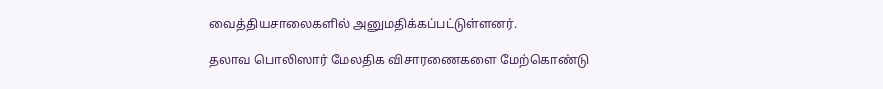வைத்தியசாலைகளில் அனுமதிக்கப்பட்டுள்ளனர்.

தலாவ பொலிஸார் மேலதிக விசாரணைகளை மேற்கொண்டு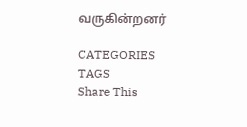வருகின்றனர்

CATEGORIES
TAGS
Share This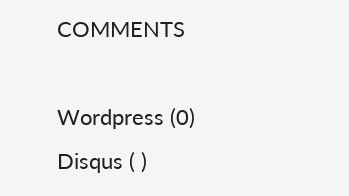COMMENTS

Wordpress (0)
Disqus ( )